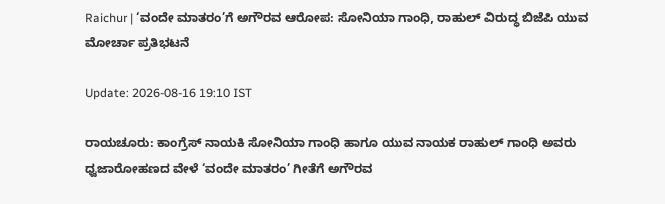Raichur | ‘ವಂದೇ ಮಾತರಂ’ಗೆ ಅಗೌರವ ಆರೋಪ: ಸೋನಿಯಾ ಗಾಂಧಿ, ರಾಹುಲ್ ವಿರುದ್ಧ ಬಿಜೆಪಿ ಯುವ ಮೋರ್ಚಾ ಪ್ರತಿಭಟನೆ

Update: 2026-08-16 19:10 IST

ರಾಯಚೂರು: ಕಾಂಗ್ರೆಸ್ ನಾಯಕಿ ಸೋನಿಯಾ ಗಾಂಧಿ ಹಾಗೂ ಯುವ ನಾಯಕ ರಾಹುಲ್ ಗಾಂಧಿ ಅವರು ಧ್ವಜಾರೋಹಣದ ವೇಳೆ ‘ವಂದೇ ಮಾತರಂ’ ಗೀತೆಗೆ ಅಗೌರವ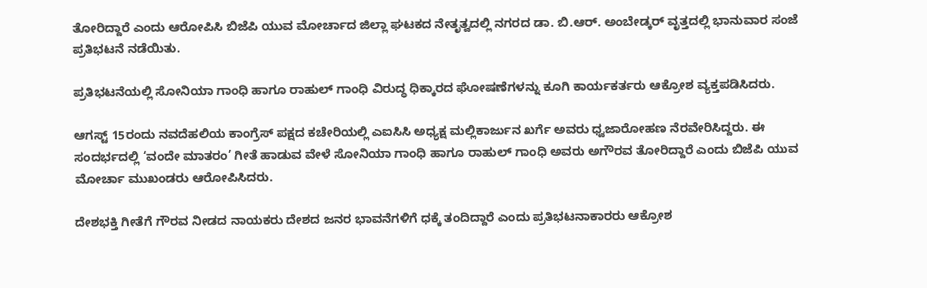ತೋರಿದ್ದಾರೆ ಎಂದು ಆರೋಪಿಸಿ ಬಿಜೆಪಿ ಯುವ ಮೋರ್ಚಾದ ಜಿಲ್ಲಾ ಘಟಕದ ನೇತೃತ್ವದಲ್ಲಿ ನಗರದ ಡಾ. ಬಿ.ಆರ್. ಅಂಬೇಡ್ಕರ್ ವೃತ್ತದಲ್ಲಿ ಭಾನುವಾರ ಸಂಜೆ ಪ್ರತಿಭಟನೆ ನಡೆಯಿತು.

ಪ್ರತಿಭಟನೆಯಲ್ಲಿ ಸೋನಿಯಾ ಗಾಂಧಿ ಹಾಗೂ ರಾಹುಲ್ ಗಾಂಧಿ ವಿರುದ್ಧ ಧಿಕ್ಕಾರದ ಘೋಷಣೆಗಳನ್ನು ಕೂಗಿ ಕಾರ್ಯಕರ್ತರು ಆಕ್ರೋಶ ವ್ಯಕ್ತಪಡಿಸಿದರು.

ಆಗಸ್ಟ್ 15ರಂದು ನವದೆಹಲಿಯ ಕಾಂಗ್ರೆಸ್ ಪಕ್ಷದ ಕಚೇರಿಯಲ್ಲಿ ಎಐಸಿಸಿ ಅಧ್ಯಕ್ಷ ಮಲ್ಲಿಕಾರ್ಜುನ ಖರ್ಗೆ ಅವರು ಧ್ವಜಾರೋಹಣ ನೆರವೇರಿಸಿದ್ದರು. ಈ ಸಂದರ್ಭದಲ್ಲಿ ‘ವಂದೇ ಮಾತರಂ’ ಗೀತೆ ಹಾಡುವ ವೇಳೆ ಸೋನಿಯಾ ಗಾಂಧಿ ಹಾಗೂ ರಾಹುಲ್ ಗಾಂಧಿ ಅವರು ಅಗೌರವ ತೋರಿದ್ದಾರೆ ಎಂದು ಬಿಜೆಪಿ ಯುವ ಮೋರ್ಚಾ ಮುಖಂಡರು ಆರೋಪಿಸಿದರು.

ದೇಶಭಕ್ತಿ ಗೀತೆಗೆ ಗೌರವ ನೀಡದ ನಾಯಕರು ದೇಶದ ಜನರ ಭಾವನೆಗಳಿಗೆ ಧಕ್ಕೆ ತಂದಿದ್ದಾರೆ ಎಂದು ಪ್ರತಿಭಟನಾಕಾರರು ಆಕ್ರೋಶ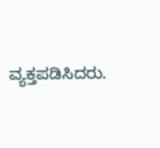ವ್ಯಕ್ತಪಡಿಸಿದರು.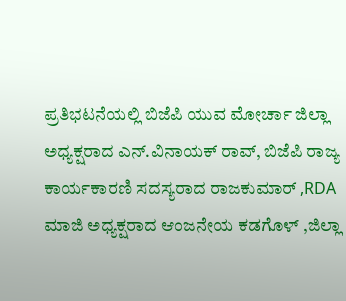ಪ್ರತಿಭಟನೆಯಲ್ಲಿ ಬಿಜೆಪಿ ಯುವ ಮೋರ್ಚಾ ಜಿಲ್ಲಾ ಅಧ್ಯಕ್ಷರಾದ ಎನ್.ವಿನಾಯಕ್ ರಾವ್, ಬಿಜೆಪಿ ರಾಜ್ಯ ಕಾರ್ಯಕಾರಣಿ ಸದಸ್ಯರಾದ ರಾಜಕುಮಾರ್ ,RDA ಮಾಜಿ ಅಧ್ಯಕ್ಷರಾದ ಆಂಜನೇಯ ಕಡಗೊಳ್ ,ಜಿಲ್ಲಾ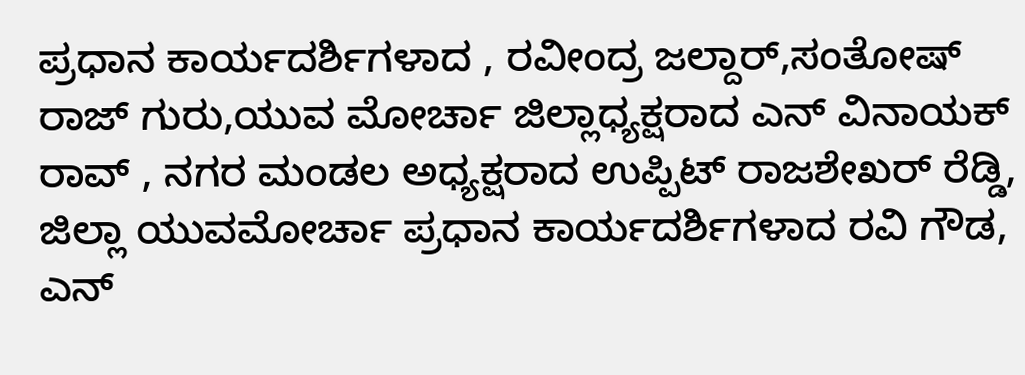ಪ್ರಧಾನ ಕಾರ್ಯದರ್ಶಿಗಳಾದ , ರವೀಂದ್ರ ಜಲ್ದಾರ್,ಸಂತೋಷ್ ರಾಜ್ ಗುರು,ಯುವ ಮೋರ್ಚಾ ಜಿಲ್ಲಾಧ್ಯಕ್ಷರಾದ ಎನ್ ವಿನಾಯಕ್ ರಾವ್ , ನಗರ ಮಂಡಲ ಅಧ್ಯಕ್ಷರಾದ ಉಪ್ಪಿಟ್ ರಾಜಶೇಖರ್ ರೆಡ್ಡಿ, ಜಿಲ್ಲಾ ಯುವಮೋರ್ಚಾ ಪ್ರಧಾನ ಕಾರ್ಯದರ್ಶಿಗಳಾದ ರವಿ ಗೌಡ, ಎನ್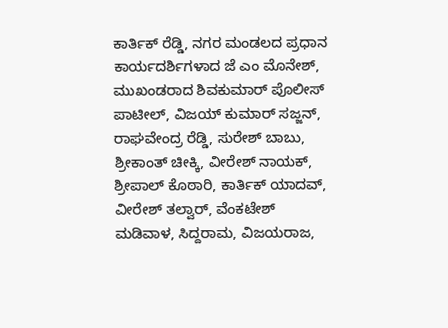ಕಾರ್ತಿಕ್ ರೆಡ್ಡಿ, ನಗರ ಮಂಡಲದ ಪ್ರಧಾನ ಕಾರ್ಯದರ್ಶಿಗಳಾದ ಜೆ ಎಂ ಮೊನೇಶ್, ಮುಖಂಡರಾದ ಶಿವಕುಮಾರ್ ಪೊಲೀಸ್ ಪಾಟೀಲ್, ವಿಜಯ್ ಕುಮಾರ್ ಸಜ್ಜನ್, ರಾಘವೇಂದ್ರ ರೆಡ್ಡಿ, ಸುರೇಶ್ ಬಾಬು, ಶ್ರೀಕಾಂತ್ ಚೀಕ್ಕಿ, ವೀರೇಶ್ ನಾಯಕ್, ಶ್ರೀಪಾಲ್ ಕೊಠಾರಿ, ಕಾರ್ತಿಕ್ ಯಾದವ್, ವೀರೇಶ್ ತಲ್ವಾರ್, ವೆಂಕಟೇಶ್ ಮಡಿವಾಳ, ಸಿದ್ದರಾಮ, ವಿಜಯರಾಜ,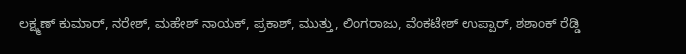ಲಕ್ಷ್ಮಣ್ ಕುಮಾರ್, ನರೇಶ್, ಮಹೇಶ್ ನಾಯಕ್, ಪ್ರಕಾಶ್, ಮುತ್ತು, ಲಿಂಗರಾಜು, ವೆಂಕಟೇಶ್ ಉಪ್ಪಾರ್, ಶಶಾಂಕ್ ರೆಡ್ಡಿ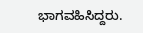ಭಾಗವಹಿಸಿದ್ದರು.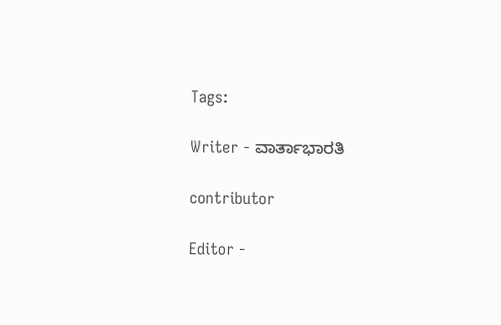Tags:

Writer - ವಾರ್ತಾಭಾರತಿ

contributor

Editor -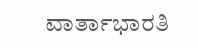ವಾರ್ತಾಭಾರತಿ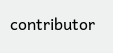contributor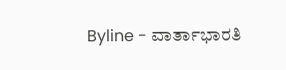Byline - ವಾರ್ತಾಭಾರತಿ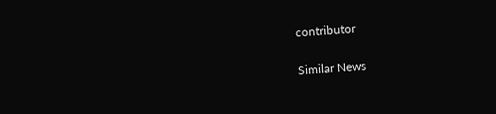contributor

Similar News